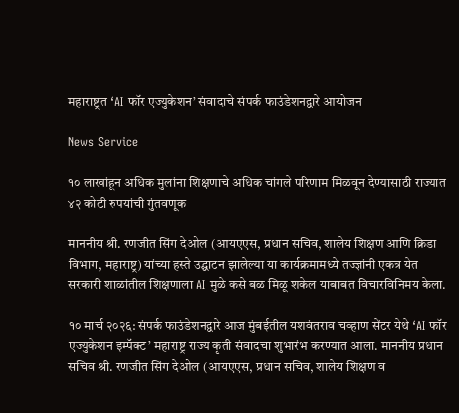महाराष्ट्रत ‘AI फॉर एज्युकेशन’ संवादाचे संपर्क फाउंडेशनद्वारे आयोजन

News Service

१० लाखांहून अधिक मुलांना शिक्षणाचे अधिक चांगले परिणाम मिळवून देण्यासाठी राज्यात ४२ कोटी रुपयांची गुंतवणूक

माननीय श्री. रणजीत सिंग देओल (आयएएस, प्रधान सचिव, शालेय शिक्षण आणि क्रिडा विभाग, महाराष्ट्र) यांच्या हस्ते उद्घाटन झालेल्या या कार्यक्रमामध्ये तज्ज्ञांनी एकत्र येत सरकारी शाळांतील शिक्षणाला AI मुळे कसे बळ मिळू शकेल याबाबत विचारविनिमय केला.

१० मार्च २०२६: संपर्क फाउंडेशनद्वारे आज मुंबईतील यशवंतराव चव्हाण सेंटर येथे ‘AI फॉर एज्युकेशन इम्पॅक्ट’ महाराष्ट्र राज्य कृती संवादचा शुभारंभ करण्यात आला. माननीय प्रधान सचिव श्री. रणजीत सिंग देओल (आयएएस, प्रधान सचिव, शालेय शिक्षण व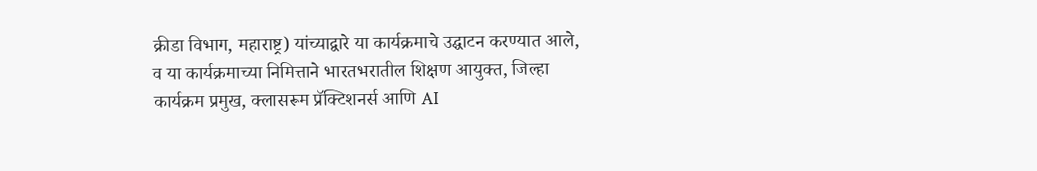क्रीडा विभाग, महाराष्ट्र) यांच्याद्वारे या कार्यक्रमाचे उद्घाटन करण्यात आले, व या कार्यक्रमाच्या निमित्ताने भारतभरातील शिक्षण आयुक्त, जिल्हा कार्यक्रम प्रमुख, क्लासरूम प्रॅक्टिशनर्स आणि AI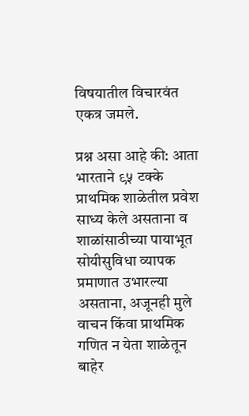विषयातील विचारवंत एकत्र जमले.

प्रश्न असा आहे की: आता भारताने ९५ टक्‍के प्राथमिक शाळेतील प्रवेश साध्य केले असताना व शाळांसाठीच्या पायाभूत सोयीसुविधा व्यापक प्रमाणात उभारल्या असताना, अजूनही मुले वाचन किंवा प्राथमिक गणित न येता शाळेतून बाहेर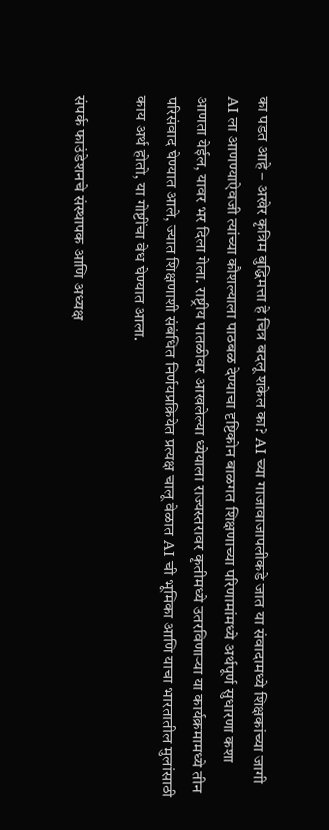का पडत आहे – अखेर कृत्रिम बुद्धिमत्ता हे चित्र बदलू शकेल का? AI च्या गाजावाजापलीकडे जात या संवादामध्ये शिक्षकांच्या जागी AI ला आणण्याऐवजी त्यांच्या कौशल्याला पाठबळ देण्याचा दृष्टिकोन बाळगत शिक्षणाच्या परिणामांमध्ये अर्थपूर्ण सुधारणा कशा आणता येईल, यावर भर दिला गेला. राष्ट्रीय पातळीवर आखलेल्या ध्येयाला राज्यस्तरावर कृतीमध्ये उतरविणाऱ्या या कार्यक्रमामध्ये तीन परिसंवाद घेण्यात आले, ज्यात शिक्षणाशी संबंधित निर्णयप्रक्रियेत प्रत्यक्ष चालू वेळात AI ची भूमिका आणि याचा भारतातील मुलांसाठी काय अर्थ होतो, या गोष्टींचा वेध घेण्यात आला.

संपर्क फाउंडेशनचे संस्थापक आणि अध्यक्ष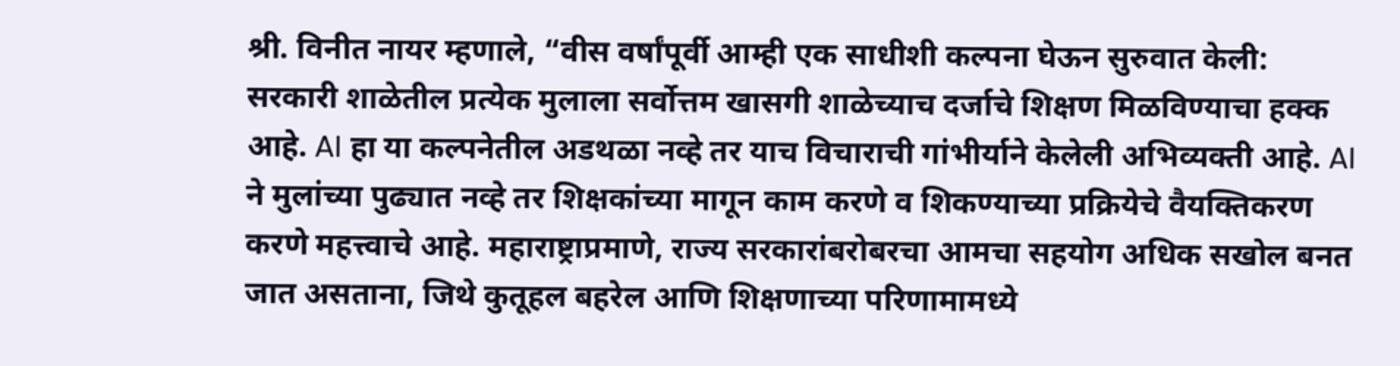श्री. विनीत नायर म्हणाले, “वीस वर्षांपूर्वी आम्ही एक साधीशी कल्पना घेऊन सुरुवात केली: सरकारी शाळेतील प्रत्येक मुलाला सर्वोत्तम खासगी शाळेच्याच दर्जाचे शिक्षण मिळविण्याचा हक्क आहे. AI हा या कल्पनेतील अडथळा नव्हे तर याच विचाराची गांभीर्याने केलेली अभिव्यक्ती आहे. AI ने मुलांच्या पुढ्यात नव्हे तर शिक्षकांच्या मागून काम करणे व शिकण्याच्या प्रक्रियेचे वैयक्तिकरण करणे महत्त्वाचे आहे. महाराष्ट्राप्रमाणे, राज्य सरकारांबरोबरचा आमचा सहयोग अधिक सखोल बनत जात असताना, जिथे कुतूहल बहरेल आणि शिक्षणाच्या परिणामामध्ये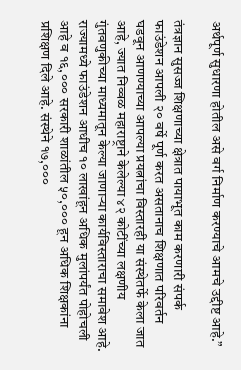अर्थपूर्ण सुधारणा होतील असे वर्ग निर्माण करण्याचे आमचे उद्दीष्ट आहे.”

तंत्रज्ञान सुसज्ज शिक्षणाच्या क्षेत्रात पायाभूत काम करणारी संपर्क फाउंडेशन आपली २० वर्षे पूर्ण करत असतानाच शिक्षणात परिवर्तन घडवून आणण्याच्या आपल्या प्रयत्नांचा विस्तारही या संस्थेतर्फे केला जात आहे, ज्यात निव्वळ महाराष्ट्राने केलेल्या ४२ कोटींच्या लक्षणीय गुंतवणुकीच्या माध्यमातून केल्या जाणाऱ्या कार्यविस्ताराचा समावेश आहे. राज्यामध्ये फाउंडेशन आधीच १० लाखांहून अधिक मुलांपर्यंत पोहोचली आहे व १६,००० सरकारी शाळांतील ५०,००० हून अधिक शिक्षकांना प्रशिक्षण दिले आहे. संस्थेने १७,०००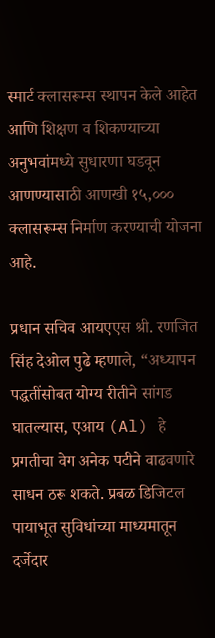स्मार्ट क्लासरूम्स स्थापन केले आहेत आणि शिक्षण व शिकण्याच्या अनुभवांमध्ये सुधारणा घडवून आणण्यासाठी आणखी १५,००० क्लासरूम्स निर्माण करण्याची योजना आहे.

प्रधान सचिव आयएएस श्री. रणजित सिंह देओल पुढे म्हणाले, “अध्‍यापन पद्धतींसोबत योग्य रीतीने सांगड घातल्यास, एआय (Al) हे प्रगतीचा वेग अनेक पटीने वाढवणारे साधन ठरू शकते. प्रबळ डिजिटल पायाभूत सुविधांच्‍या माध्‍यमातून दर्जेदार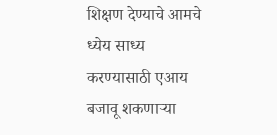शिक्षण देण्‍याचे आमचे ध्येय साध्य करण्यासाठी एआय बजावू शकणाऱ्या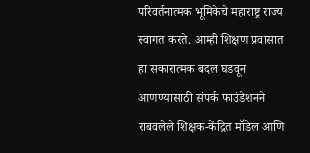परिवर्तनात्मक भूमिकेचे महाराष्ट्र राज्य स्वागत करते. आम्‍ही शिक्षण प्रवासात हा सकारात्मक बदल घडवून आणण्यासाठी संपर्क फाउंडेशनने राबवलेले शिक्षक-केंद्रित मॉडेल आणि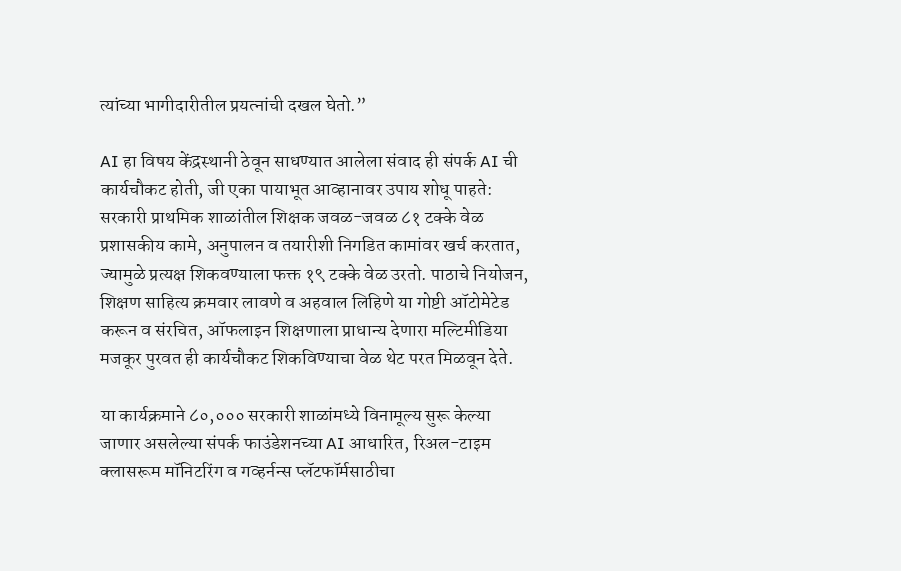त्यांच्या भागीदारीतील प्रयत्‍नांची दखल घेतो.”

AI हा विषय केंद्रस्थानी ठेवून साधण्यात आलेला संवाद ही संपर्क AI ची कार्यचौकट होती, जी एका पायाभूत आव्हानावर उपाय शोधू पाहते: सरकारी प्राथमिक शाळांतील शिक्षक जवळ-जवळ ८१ टक्‍के वेळ प्रशासकीय कामे, अनुपालन व तयारीशी निगडित कामांवर खर्च करतात, ज्यामुळे प्रत्यक्ष शिकवण्याला फक्त १९ टक्‍के वेळ उरतो. पाठाचे नियोजन, शिक्षण साहित्य क्रमवार लावणे व अहवाल लिहिणे या गोष्टी ऑटोमेटेड करून व संरचित, ऑफलाइन शिक्षणाला प्राधान्य देणारा मल्टिमीडिया मजकूर पुरवत ही कार्यचौकट शिकविण्याचा वेळ थेट परत मिळवून देते.

या कार्यक्रमाने ८०,००० सरकारी शाळांमध्ये विनामूल्य सुरू केल्या जाणार असलेल्या संपर्क फाउंडेशनच्या AI आधारित, रिअल-टाइम क्लासरूम मॉनिटरिंग व गव्हर्नन्स प्लॅटफॉर्मसाठीचा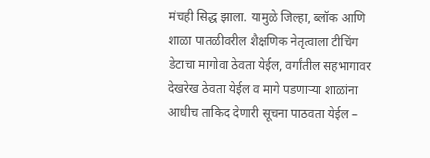मंचही सिद्ध झाला. यामुळे जिल्हा, ब्लॉक आणि शाळा पातळीवरील शैक्षणिक नेतृत्वाला टीचिंग डेटाचा मागोवा ठेवता येईल, वर्गांतील सहभागावर देखरेख ठेवता येईल व मागे पडणाऱ्या शाळांना आधीच ताकिद देणारी सूचना पाठवता येईल –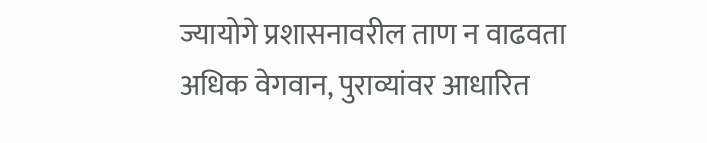ज्यायोगे प्रशासनावरील ताण न वाढवता अधिक वेगवान, पुराव्यांवर आधारित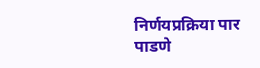निर्णयप्रक्रिया पार पाडणे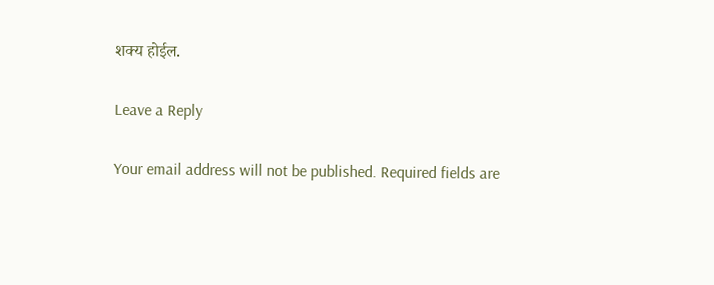शक्य होईल.

Leave a Reply

Your email address will not be published. Required fields are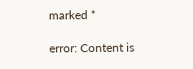marked *

error: Content is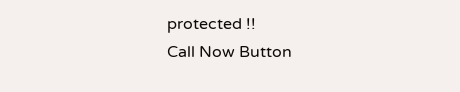protected !!
Call Now Button